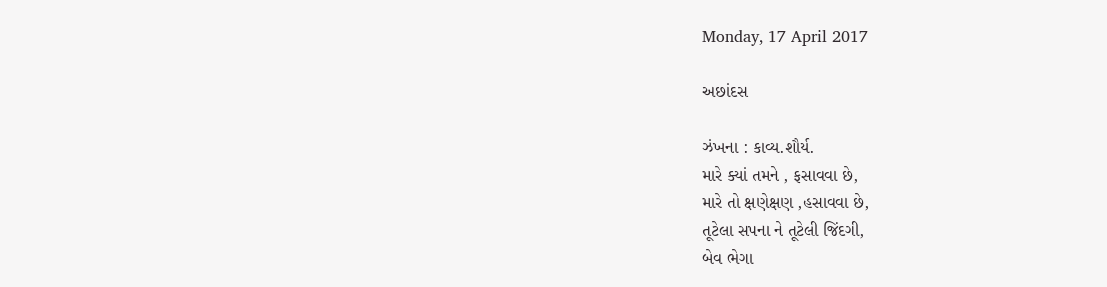Monday, 17 April 2017

અછાંદસ

ઝંખના : કાવ્ય.શૌર્ય.
મારે ક્યાં તમને , ફસાવવા છે,
મારે તો ક્ષણેક્ષણ ,હસાવવા છે,
તૂટેલા સપના ને તૂટેલી જિંદગી,
બેવ ભેગા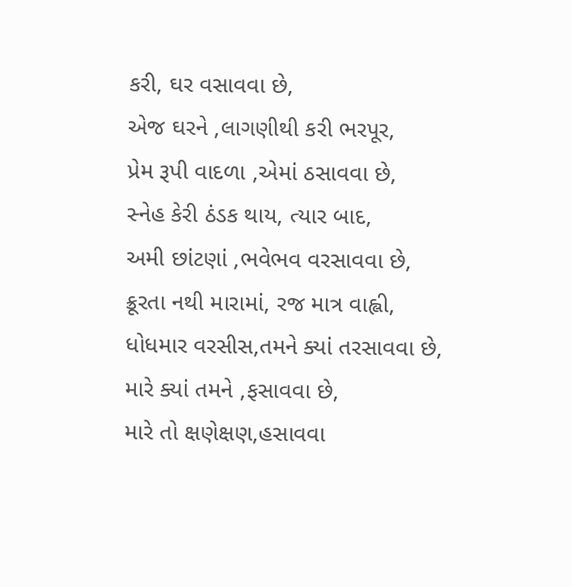કરી, ઘર વસાવવા છે,
એજ ઘરને ,લાગણીથી કરી ભરપૂર,
પ્રેમ રૂપી વાદળા ,એમાં ઠસાવવા છે,
સ્નેહ કેરી ઠંડક થાય, ત્યાર બાદ,
અમી છાંટણાં ,ભવેભવ વરસાવવા છે,
ક્રૂરતા નથી મારામાં, રજ માત્ર વાહ્લી,
ધોધમાર વરસીસ,તમને ક્યાં તરસાવવા છે,
મારે ક્યાં તમને ,ફસાવવા છે,
મારે તો ક્ષણેક્ષણ,હસાવવા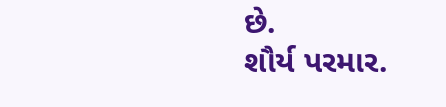છે.
શૌર્ય પરમાર.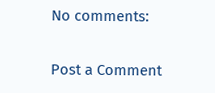No comments:

Post a Comment